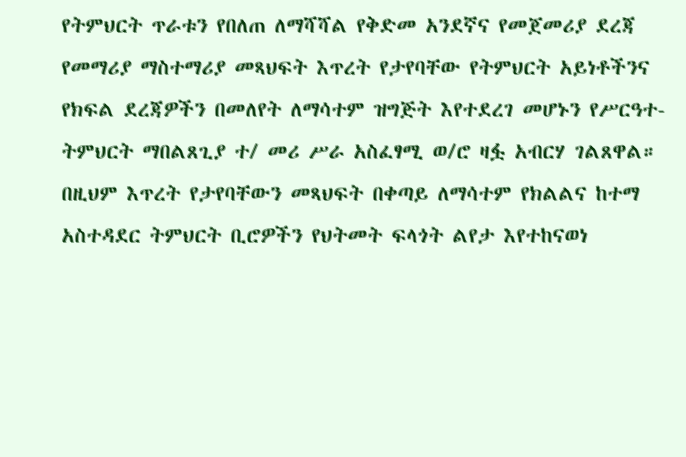የትምህርት ጥራቱን የበለጠ ለማሻሻል የቅድመ አንደኛና የመጀመሪያ ደረጃ የመማሪያ ማስተማሪያ መጻህፍት እጥረት የታየባቸው የትምህርት አይነቶችንና የክፍል ደረጃዎችን በመለየት ለማሳተም ዝግጅት እየተደረገ መሆኑን የሥርዓተ-ትምህርት ማበልጸጊያ ተ/ መሪ ሥራ አስፈፃሚ ወ/ሮ ዛፏ አብርሃ ገልጸዋል።
በዚህም እጥረት የታየባቸውን መጻህፍት በቀጣይ ለማሳተም የክልልና ከተማ አስተዳደር ትምህርት ቢሮዎችን የህትመት ፍላጎት ልየታ እየተከናወነ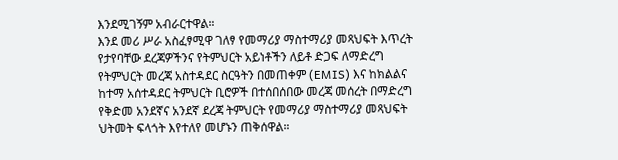እንደሚገኝም አብራርተዋል።
እንደ መሪ ሥራ አስፈፃሚዋ ገለፃ የመማሪያ ማስተማሪያ መጻህፍት እጥረት የታየባቸው ደረጃዎችንና የትምህርት አይነቶችን ለይቶ ድጋፍ ለማድረግ የትምህርት መረጃ አስተዳደር ስርዓትን በመጠቀም (EMIS) እና ከክልልና ከተማ አሰተዳደር ትምህርት ቢሮዎች በተሰበሰበው መረጃ መሰረት በማድረግ የቅድመ አንደኛና አንደኛ ደረጃ ትምህርት የመማሪያ ማስተማሪያ መጻህፍት ህትመት ፍላጎት እየተለየ መሆኑን ጠቅሰዋል።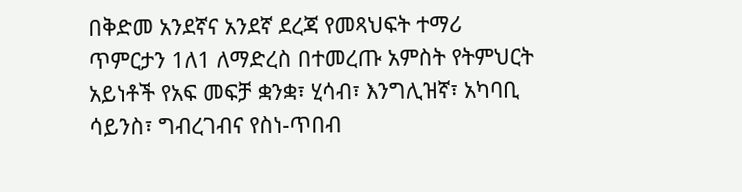በቅድመ አንደኛና አንደኛ ደረጃ የመጻህፍት ተማሪ ጥምርታን 1ለ1 ለማድረስ በተመረጡ አምስት የትምህርት አይነቶች የአፍ መፍቻ ቋንቋ፣ ሂሳብ፣ እንግሊዝኛ፣ አካባቢ ሳይንስ፣ ግብረገብና የስነ-ጥበብ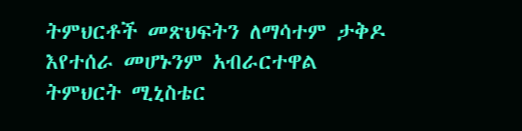ትምህርቶች መጽህፍትን ለማሳተም ታቅዶ እየተሰራ መሆኑንም አብራርተዋል
ትምህርት ሚኒስቴር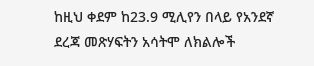ከዚህ ቀደም ከ23.9 ሚሊየን በላይ የአንደኛ ደረጃ መጽሃፍትን አሳትሞ ለክልሎች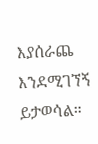እያሰራጨ እንደሚገኘኝ ይታወሳል።